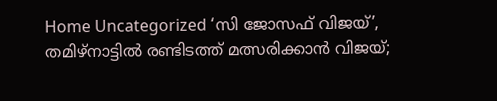Home Uncategorized ‘സി ജോസഫ് വിജയ്’, തമിഴ്‌നാട്ടില്‍ രണ്ടിടത്ത് മത്സരിക്കാന്‍ വിജയ്;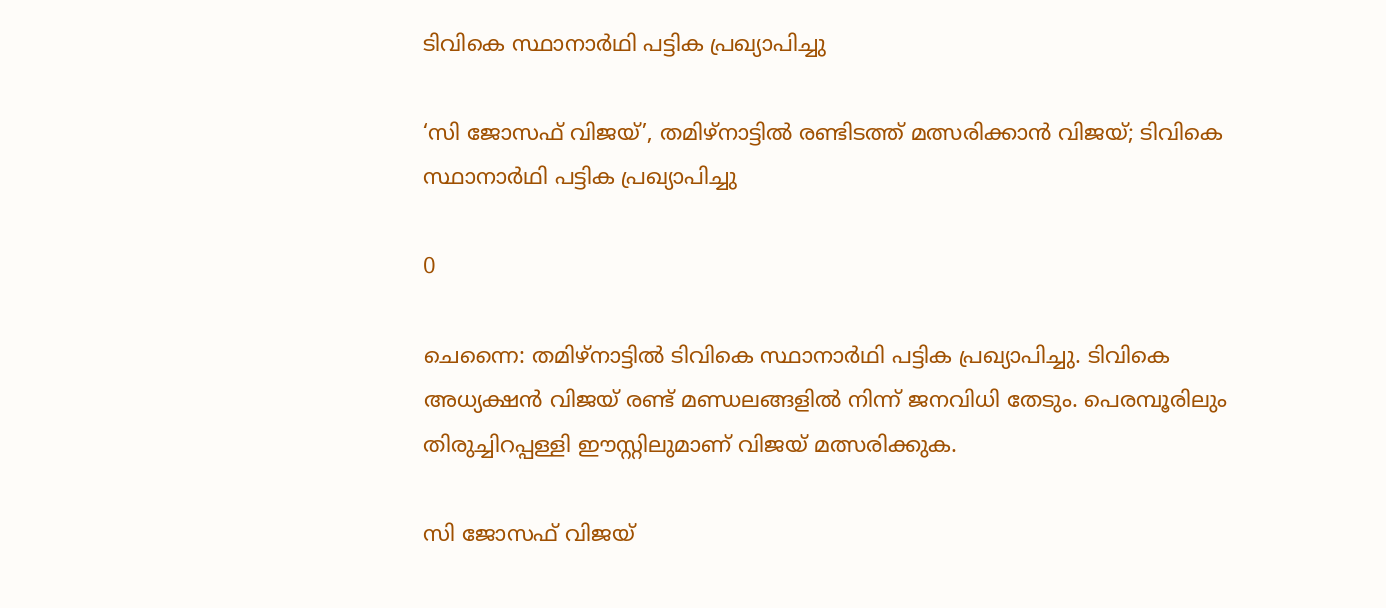ടിവികെ സ്ഥാനാര്‍ഥി പട്ടിക പ്രഖ്യാപിച്ചു

‘സി ജോസഫ് വിജയ്’, തമിഴ്‌നാട്ടില്‍ രണ്ടിടത്ത് മത്സരിക്കാന്‍ വിജയ്; ടിവികെ സ്ഥാനാര്‍ഥി പട്ടിക പ്രഖ്യാപിച്ചു

0

ചെന്നൈ: തമിഴ്‌നാട്ടില്‍ ടിവികെ സ്ഥാനാര്‍ഥി പട്ടിക പ്രഖ്യാപിച്ചു. ടിവികെ അധ്യക്ഷന്‍ വിജയ് രണ്ട് മണ്ഡലങ്ങളില്‍ നിന്ന് ജനവിധി തേടും. പെരമ്പൂരിലും തിരുച്ചിറപ്പള്ളി ഈസ്റ്റിലുമാണ് വിജയ് മത്സരിക്കുക.

സി ജോസഫ് വിജയ്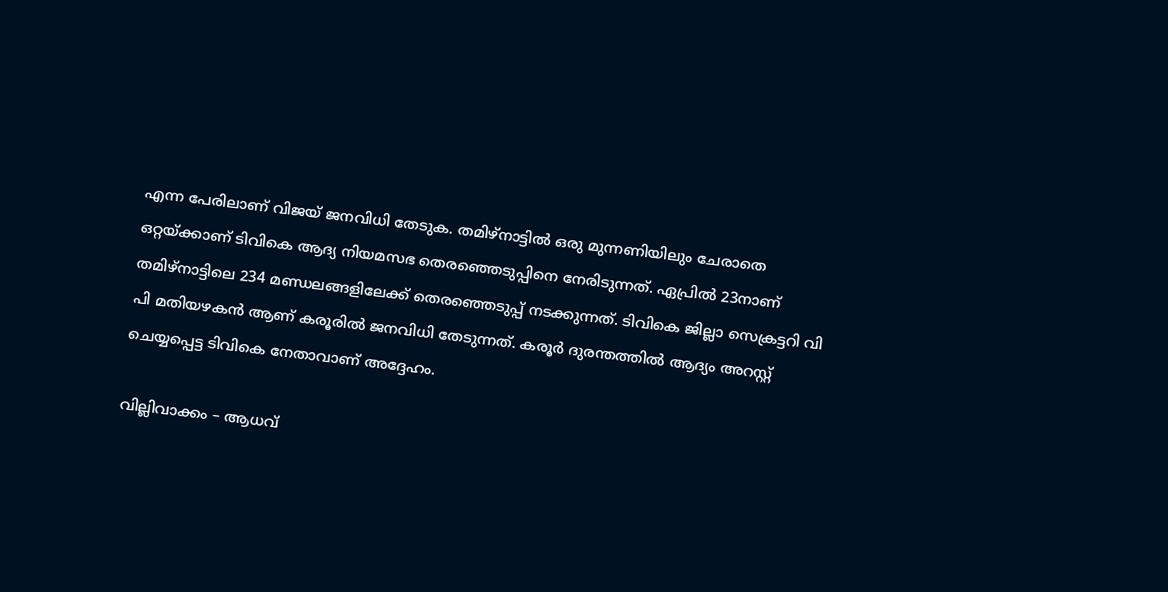എന്ന പേരിലാണ് വിജയ് ജനവിധി തേടുക. തമിഴ്‌നാട്ടില്‍ ഒരു മുന്നണിയിലും ചേരാതെ ഒറ്റയ്ക്കാണ് ടിവികെ ആദ്യ നിയമസഭ തെരഞ്ഞെടുപ്പിനെ നേരിടുന്നത്. ഏപ്രില്‍ 23നാണ് തമിഴ്‌നാട്ടിലെ 234 മണ്ഡലങ്ങളിലേക്ക് തെരഞ്ഞെടുപ്പ് നടക്കുന്നത്. ടിവികെ ജില്ലാ സെക്രട്ടറി വി പി മതിയഴകന്‍ ആണ് കരൂരില്‍ ജനവിധി തേടുന്നത്. കരൂര്‍ ദുരന്തത്തില്‍ ആദ്യം അറസ്റ്റ് ചെയ്യപ്പെട്ട ടിവികെ നേതാവാണ് അദ്ദേഹം.

വില്ലിവാക്കം – ആധവ്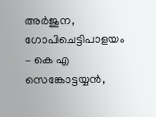അര്‍ജുന, ഗോപിചെട്ടിപാളയം – കെ എ സെങ്കോട്ടയ്യന്‍,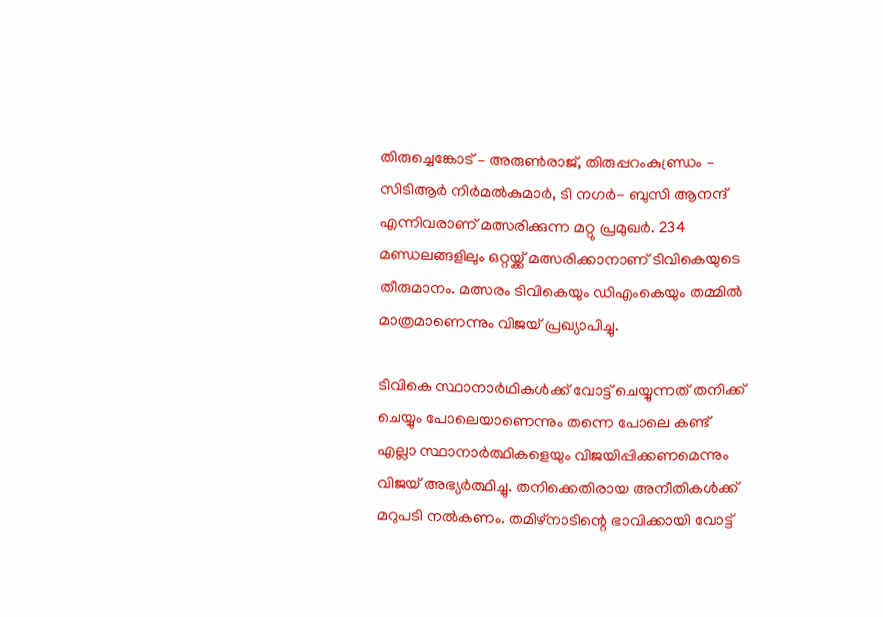തിരുച്ചെങ്കോട് – അരുണ്‍രാജ്, തിരുപ്പറംകുണ്ഡ്രം – സിടിആര്‍ നിര്‍മല്‍കുമാര്‍, ടി നഗര്‍- ബുസി ആനന്ദ് എന്നിവരാണ് മത്സരിക്കുന്ന മറ്റു പ്രമുഖര്‍. 234 മണ്ഡലങ്ങളിലും ഒറ്റയ്ക്ക് മത്സരിക്കാനാണ് ടിവികെയുടെ തീരുമാനം. മത്സരം ടിവികെയും ഡിഎംകെയും തമ്മില്‍ മാത്രമാണെന്നും വിജയ് പ്രഖ്യാപിച്ചു.

ടിവികെ സ്ഥാനാര്‍ഥികള്‍ക്ക് വോട്ട് ചെയ്യുന്നത് തനിക്ക് ചെയ്യും പോലെയാണെന്നും തന്നെ പോലെ കണ്ട് എല്ലാ സ്ഥാനാര്‍ത്ഥികളെയും വിജയിപ്പിക്കണമെന്നും വിജയ് അഭ്യര്‍ത്ഥിച്ചു. തനിക്കെതിരായ അനീതികള്‍ക്ക് മറുപടി നല്‍കണം. തമിഴ്‌നാടിന്റെ ഭാവിക്കായി വോട്ട്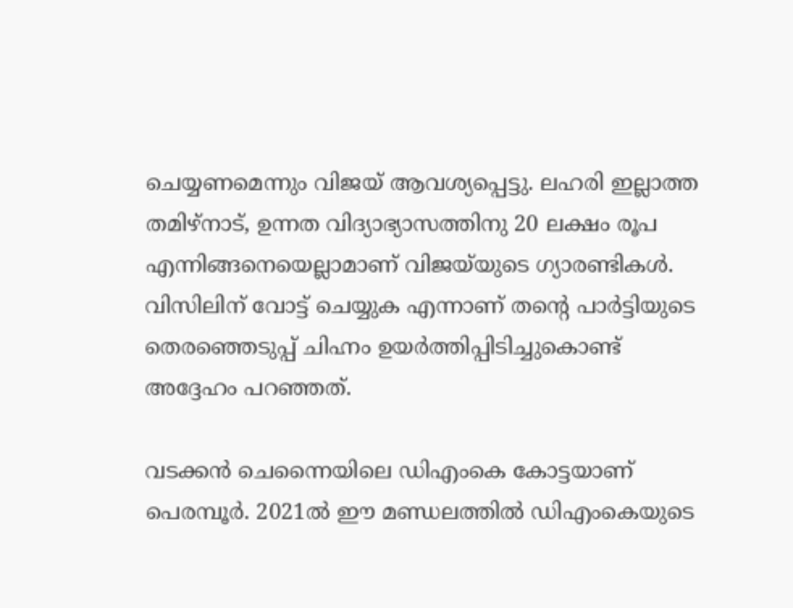ചെയ്യണമെന്നും വിജയ് ആവശ്യപ്പെട്ടു. ലഹരി ഇല്ലാത്ത തമിഴ്‌നാട്, ഉന്നത വിദ്യാഭ്യാസത്തിനു 20 ലക്ഷം രൂപ എന്നിങ്ങനെയെല്ലാമാണ് വിജയ്‌യുടെ ഗ്യാരണ്ടികള്‍. വിസിലിന് വോട്ട് ചെയ്യുക എന്നാണ് തന്റെ പാര്‍ട്ടിയുടെ തെരഞ്ഞെടുപ്പ് ചിഹ്നം ഉയര്‍ത്തിപ്പിടിച്ചുകൊണ്ട് അദ്ദേഹം പറഞ്ഞത്.

വടക്കന്‍ ചെന്നൈയിലെ ഡിഎംകെ കോട്ടയാണ് പെരമ്പൂര്‍. 2021ല്‍ ഈ മണ്ഡലത്തില്‍ ഡിഎംകെയുടെ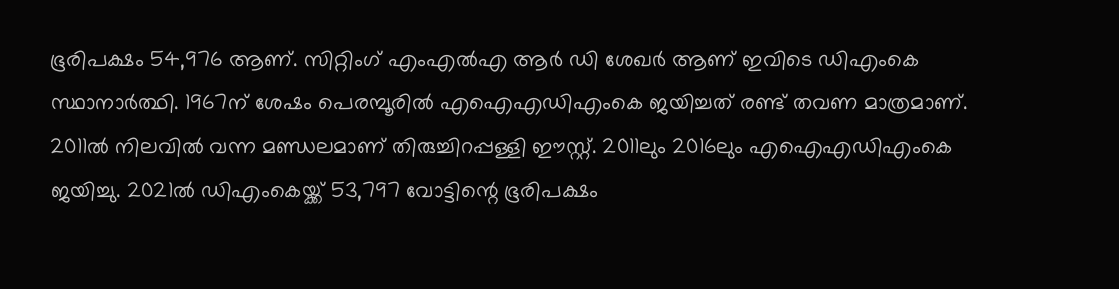ഭൂരിപക്ഷം 54,976 ആണ്. സിറ്റിംഗ് എംഎല്‍എ ആര്‍ ഡി ശേഖര്‍ ആണ് ഇവിടെ ഡിഎംകെ സ്ഥാനാര്‍ത്ഥി. 1967ന് ശേഷം പെരമ്പൂരില്‍ എഐഎഡിഎംകെ ജയിച്ചത് രണ്ട് തവണ മാത്രമാണ്. 2011ല്‍ നിലവില്‍ വന്ന മണ്ഡലമാണ് തിരുച്ചിറപ്പള്ളി ഈസ്റ്റ്. 2011ലും 2016ലും എഐഎഡിഎംകെ ജയിച്ചു. 2021ല്‍ ഡിഎംകെയ്ക്ക് 53,797 വോട്ടിന്റെ ഭൂരിപക്ഷം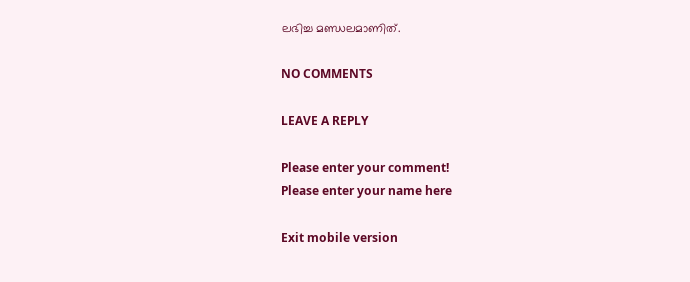ലഭിച്ച മണ്ഡലമാണിത്.

NO COMMENTS

LEAVE A REPLY

Please enter your comment!
Please enter your name here

Exit mobile version